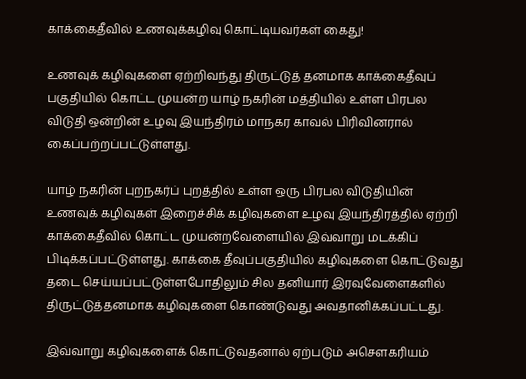காக்கைதீவில் உணவுக்கழிவு கொட்டியவர்கள் கைது!

உணவுக் கழிவுகளை ஏற்றிவந்து திருட்டுத் தனமாக காக்கைதீவுப் பகுதியில் கொட்ட முயன்ற யாழ் நகரின் மத்தியில் உள்ள பிரபல விடுதி ஒன்றின் உழவு இயந்திரம் மாநகர காவல் பிரிவினரால் கைப்பற்றப்பட்டுள்ளது.

யாழ் நகரின் புறநகர்ப் புறத்தில் உள்ள ஒரு பிரபல விடுதியின் உணவுக் கழிவுகள் இறைச்சிக் கழிவுகளை உழவு இயந்திரத்தில் ஏற்றி காக்கைதீவில் கொட்ட முயன்றவேளையில் இவ்வாறு மடக்கிப் பிடிக்கப்பட்டுள்ளது. காக்கை தீவுப்பகுதியில் கழிவுகளை கொட்டுவது தடை செய்யப்பட்டுள்ளபோதிலும் சில தனியார் இரவுவேளைகளில் திருட்டுத்தனமாக கழிவுகளை கொண்டுவது அவதானிக்கப்பட்டது.

இவ்வாறு கழிவுகளைக் கொட்டுவதனால் ஏற்படும் அசௌகரியம்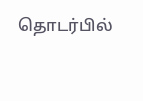தொடர்பில்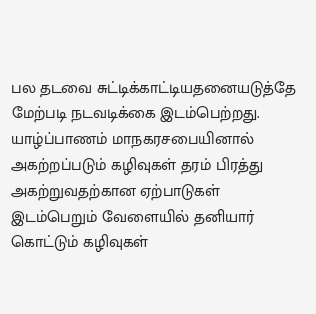பல தடவை சுட்டிக்காட்டியதனையடுத்தே மேற்படி நடவடிக்கை இடம்பெற்றது. யாழ்ப்பாணம் மாநகரசபையினால் அகற்றப்படும் கழிவுகள் தரம் பிரத்து அகற்றுவதற்கான ஏற்பாடுகள் இடம்பெறும் வேளையில் தனியார் கொட்டும் கழிவுகள்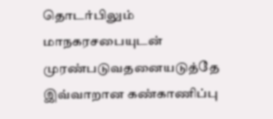தொடர்பிலும் மாநகரசபையுடன் முரண்படுவதனையடுத்தே இவ்வாறான கண்காணிப்பு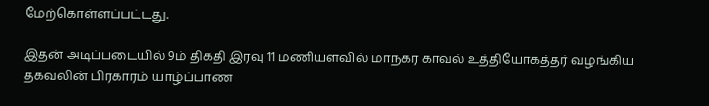மேற்கொள்ளப்பட்டது.

இதன் அடிப்படையில் 9ம் திகதி இரவு 11 மணியளவில் மாநகர காவல் உத்தியோகத்தர் வழங்கிய தகவலின் பிரகாரம் யாழ்ப்பாண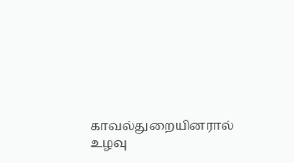காவல்துறையினரால் உழவு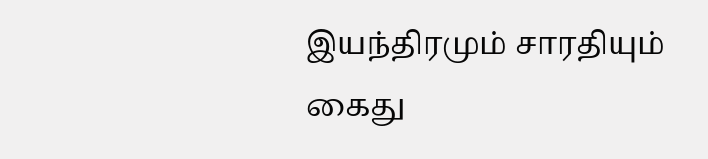இயந்திரமும் சாரதியும் கைது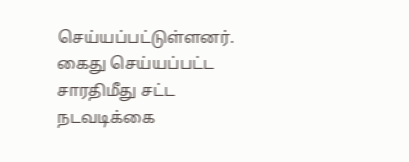செய்யப்பட்டுள்ளனர். கைது செய்யப்பட்ட சாரதிமீது சட்ட நடவடிக்கை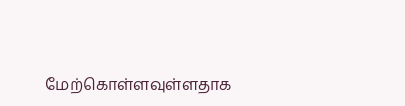மேற்கொள்ளவுள்ளதாக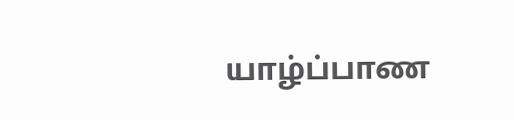யாழ்ப்பாண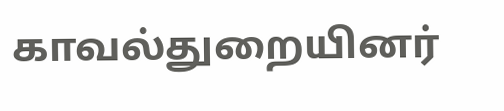காவல்துறையினர்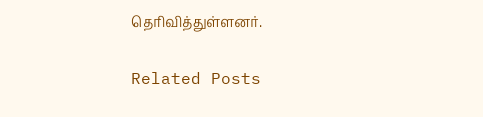தெரிவித்துள்ளனர்.

Related Posts